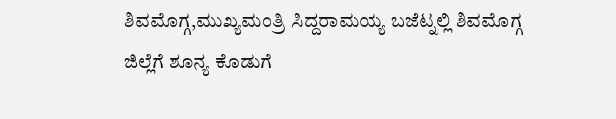ಶಿವಮೊಗ್ಗ,ಮುಖ್ಯಮಂತ್ರಿ ಸಿದ್ದರಾಮಯ್ಯ ಬಜೆಟ್ನಲ್ಲಿ ಶಿವಮೊಗ್ಗ ಜಿಲ್ಲೆಗೆ ಶೂನ್ಯ ಕೊಡುಗೆ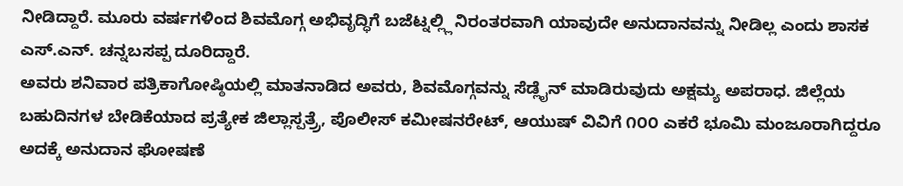ನೀಡಿದ್ದಾರೆ. ಮೂರು ವರ್ಷಗಳಿಂದ ಶಿವಮೊಗ್ಗ ಅಭಿವೃದ್ಧಿಗೆ ಬಜೆಟ್ನಲ್ಲ್ಲಿ ನಿರಂತರವಾಗಿ ಯಾವುದೇ ಅನುದಾನವನ್ನು ನೀಡಿಲ್ಲ ಎಂದು ಶಾಸಕ ಎಸ್.ಎನ್. ಚನ್ನಬಸಪ್ಪ ದೂರಿದ್ದಾರೆ.
ಅವರು ಶನಿವಾರ ಪತ್ರಿಕಾಗೋಷ್ಠಿಯಲ್ಲಿ ಮಾತನಾಡಿದ ಅವರು, ಶಿವಮೊಗ್ಗವನ್ನು ಸೆಡ್ಲೈನ್ ಮಾಡಿರುವುದು ಅಕ್ಷಮ್ಯ ಅಪರಾಧ. ಜಿಲ್ಲೆಯ ಬಹುದಿನಗಳ ಬೇಡಿಕೆಯಾದ ಪ್ರತ್ಯೇಕ ಜಿಲ್ಲಾಸ್ಪತ್ರ್ರೆ, ಪೊಲೀಸ್ ಕಮೀಷನರೇಟ್, ಆಯುಷ್ ವಿವಿಗೆ ೧೦೦ ಎಕರೆ ಭೂಮಿ ಮಂಜೂರಾಗಿದ್ದರೂ ಅದಕ್ಕೆ ಅನುದಾನ ಘೋಷಣೆ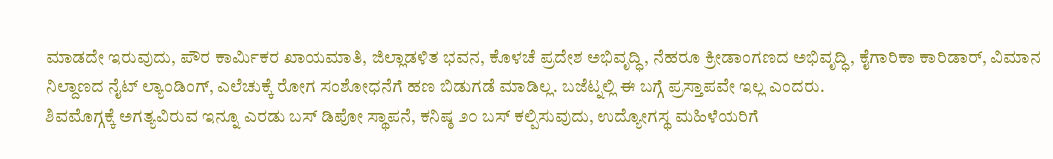ಮಾಡದೇ ಇರುವುದು, ಪೌರ ಕಾರ್ಮಿಕರ ಖಾಯಮಾತಿ, ಜಿಲ್ಲಾಡಳಿತ ಭವನ, ಕೊಳಚೆ ಪ್ರದೇಶ ಅಭಿವೃದ್ಧಿ, ನೆಹರೂ ಕ್ರೀಡಾಂಗಣದ ಅಭಿವೃದ್ಧಿ, ಕೈಗಾರಿಕಾ ಕಾರಿಡಾರ್, ವಿಮಾನ ನಿಲ್ದಾಣದ ನೈಟ್ ಲ್ಯಾಂಡಿಂಗ್, ಎಲೆಚುಕ್ಕೆ ರೋಗ ಸಂಶೋಧನೆಗೆ ಹಣ ಬಿಡುಗಡೆ ಮಾಡಿಲ್ಲ. ಬಜೆಟ್ನಲ್ಲಿ ಈ ಬಗ್ಗೆ ಪ್ರಸ್ತಾಪವೇ ಇಲ್ಲ ಎಂದರು.
ಶಿವಮೊಗ್ಗಕ್ಕೆ ಅಗತ್ಯವಿರುವ ಇನ್ನೂ ಎರಡು ಬಸ್ ಡಿಪೋ ಸ್ಥಾಪನೆ, ಕನಿಷ್ಠ ೨೦ ಬಸ್ ಕಲ್ಪಿಸುವುದು, ಉದ್ಯೋಗಸ್ಥ ಮಹಿಳೆಯರಿಗೆ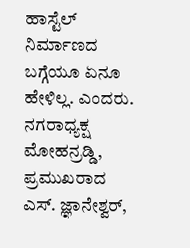ಹಾಸ್ಟೆಲ್ ನಿರ್ಮಾಣದ ಬಗ್ಗೆಯೂ ಏನೂ ಹೇಳಿಲ್ಲ. ಎಂದರು.
ನಗರಾಧ್ಯಕ್ಷ ಮೋಹನ್ರಡ್ಡಿ, ಪ್ರಮುಖರಾದ ಎಸ್. ಜ್ಞಾನೇಶ್ವರ್,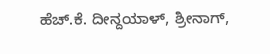ಹೆಚ್.ಕೆ. ದೀನ್ದಯಾಳ್, ಶ್ರೀನಾಗ್,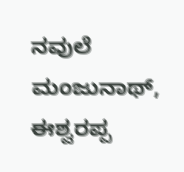ನವುಲೆ ಮಂಜುನಾಥ್, ಈಶ್ವರಪ್ಪ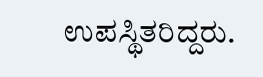ಉಪಸ್ಥಿತರಿದ್ದರು.